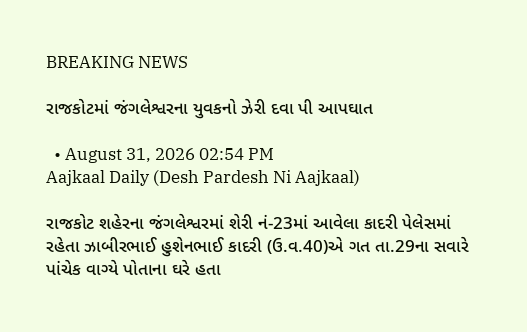BREAKING NEWS

રાજકોટમાં જંગલેશ્વરના યુવકનો ઝેરી દવા પી આપઘાત

  • August 31, 2026 02:54 PM
Aajkaal Daily (Desh Pardesh Ni Aajkaal)

રાજકોટ શહેરના જંગલેશ્વરમાં શેરી નં-23માં આવેલા કાદરી પેલેસમાં રહેતા ઝાબીરભાઈ હુશેનભાઈ કાદરી (ઉ.વ.40)એ ગત તા.29ના સવારે પાંચેક વાગ્યે પોતાના ઘરે હતા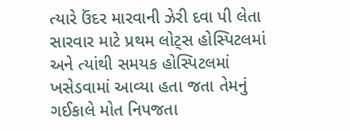ત્યારે ઉંદર મારવાની ઝેરી દવા પી લેતા સારવાર માટે પ્રથમ લોટ્સ હોસ્પિટલમાં અને ત્યાંથી સમયક હોસ્પિટલમાં ખસેડવામાં આવ્યા હતા જતા તેમનું ગઈકાલે મોત નિપજતા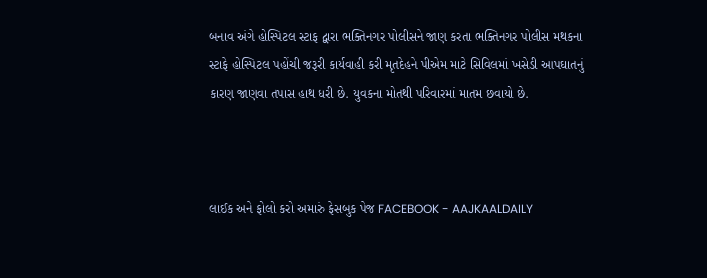બનાવ અંગે હોસ્પિટલ સ્ટાફ દ્વારા ભક્તિનગર પોલીસને જાણ કરતા ભક્તિનગર પોલીસ મથકના સ્ટાફે હોસ્પિટલ પહોંચી જરૂરી કાર્યવાહી કરી મૃતદેહને પીએમ માટે સિવિલમાં ખસેડી આપઘાતનું કારણ જાણવા તપાસ હાથ ધરી છે. યુવકના મોતથી પરિવારમાં માતમ છવાયો છે.



લાઈક અને ફોલો કરો અમારું ફેસબુક પેજ FACEBOOK - AAJKAALDAILY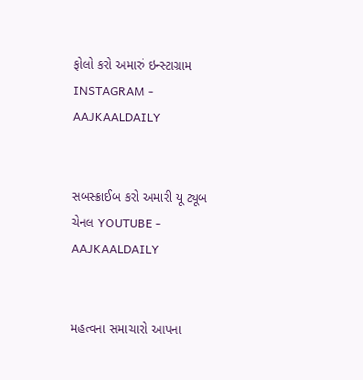ફોલો કરો અમારું ઇન્સ્ટાગ્રામ INSTAGRAM - AAJKAALDAILY


સબસ્ક્રાઈબ કરો અમારી યૂ ટ્યૂબ ચેનલ YOUTUBE - AAJKAALDAILY


મહત્વના સમાચારો આપના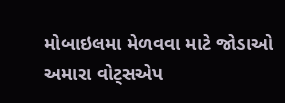મોબાઇલમા મેળવવા માટે જોડાઓ અમારા વોટ્સએપ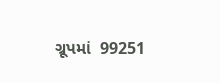ગ્રૂપમાં  99251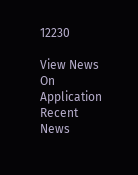12230

View News On Application
Recent News